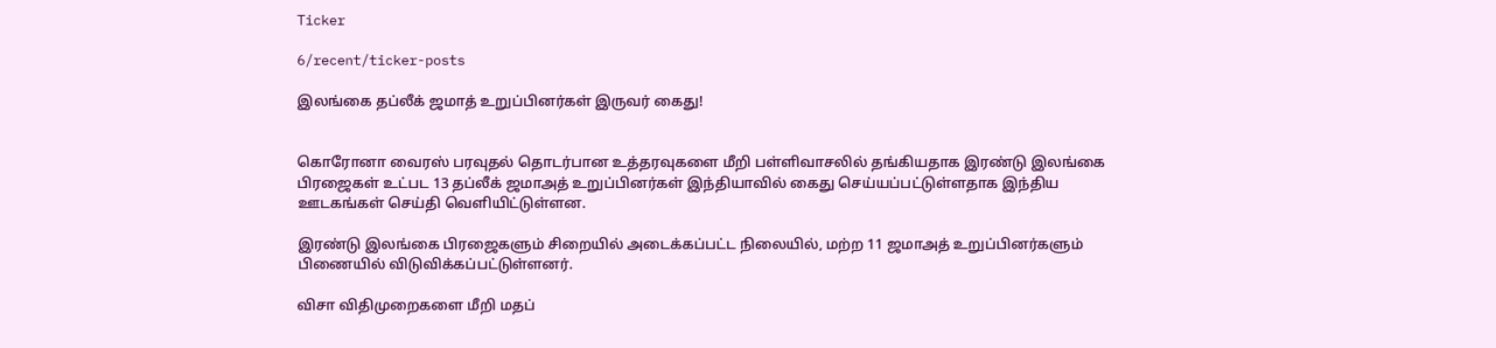Ticker

6/recent/ticker-posts

இலங்கை தப்லீக் ஜமாத் உறுப்பினர்கள் இருவர் கைது!


கொரோனா வைரஸ் பரவுதல் தொடர்பான உத்தரவுகளை மீறி பள்ளிவாசலில் தங்கியதாக இரண்டு இலங்கை பிரஜைகள் உட்பட 13 தப்லீக் ஜமாஅத் உறுப்பினர்கள் இந்தியாவில் கைது செய்யப்பட்டுள்ளதாக இந்திய ஊடகங்கள் செய்தி வெளியிட்டுள்ளன.

இரண்டு இலங்கை பிரஜைகளும் சிறையில் அடைக்கப்பட்ட நிலையில், மற்ற 11 ஜமாஅத் உறுப்பினர்களும்  பிணையில் விடுவிக்கப்பட்டுள்ளனர்.

விசா விதிமுறைகளை மீறி மதப்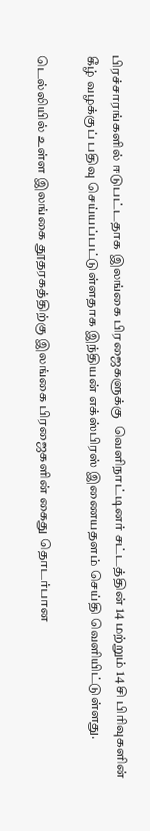பிரச்சாரங்களில் ஈடுபட்டதாக இலங்கை பிரஜைகளுக்கு  வெளிநாட்டினர் சட்டத்தின் 14 மற்றும் 14 சி பிரிவுகளின் கீழ் வழக்குப் பதிவு செய்யப்பட்டுள்ளதாக இந்தியன் எக்ஸ்பிரஸ் இணையதளம் செய்தி வெளியிட்டுள்ளது.

டெல்லியில் உள்ள இலங்கை தூதரகத்திற்கு இலங்கை பிரஜைகளின் கைது தொடர்பான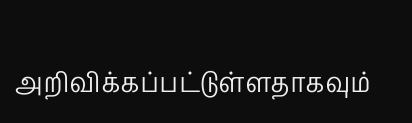அறிவிக்கப்பட்டுள்ளதாகவும்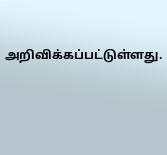அறிவிக்கப்பட்டுள்ளது.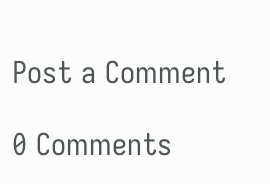Post a Comment

0 Comments